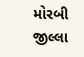મોરબી જીલ્લા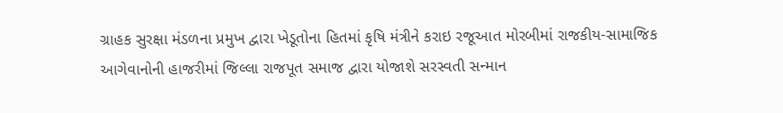ગ્રાહક સુરક્ષા મંડળના પ્રમુખ દ્વારા ખેડૂતોના હિતમાં કૃષિ મંત્રીને કરાઇ રજૂઆત મોરબીમાં રાજકીય-સામાજિક આગેવાનોની હાજરીમાં જિલ્લા રાજપૂત સમાજ દ્વારા યોજાશે સરસ્વતી સન્માન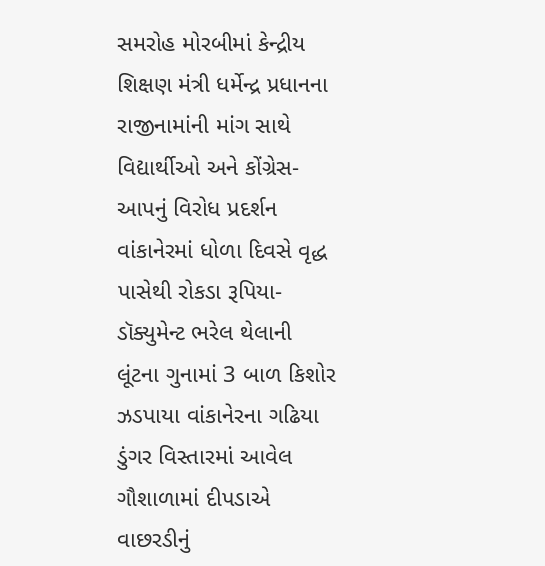સમરોહ મોરબીમાં કેન્દ્રીય શિક્ષણ મંત્રી ધર્મેન્દ્ર પ્રધાનના રાજીનામાંની માંગ સાથે વિદ્યાર્થીઓ અને કોંગ્રેસ-આપનું વિરોધ પ્રદર્શન વાંકાનેરમાં ધોળા દિવસે વૃદ્ધ પાસેથી રોકડા રૂપિયા-ડૉક્યુમેન્ટ ભરેલ થેલાની લૂંટના ગુનામાં 3 બાળ કિશોર ઝડપાયા વાંકાનેરના ગઢિયા ડુંગર વિસ્તારમાં આવેલ ગૌશાળામાં દીપડાએ વાછરડીનું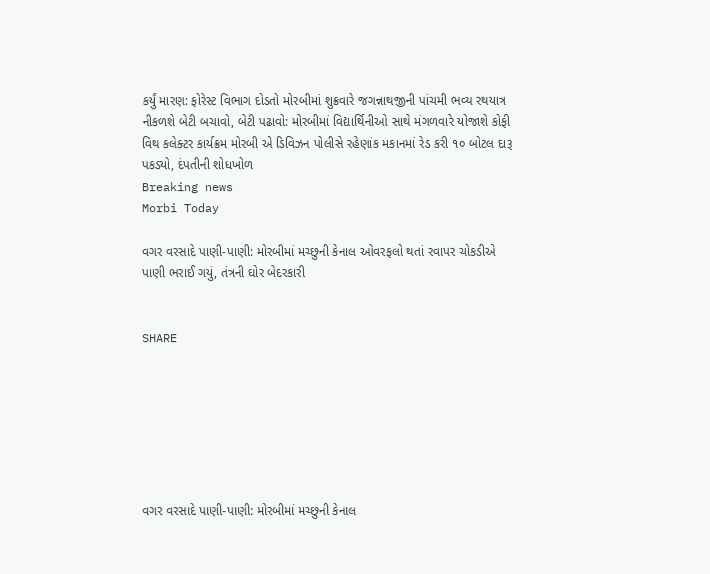કર્યું મારણ: ફોરેસ્ટ વિભાગ દોડતો મોરબીમાં શુક્રવારે જગન્નાથજીની પાંચમી ભવ્ય રથયાત્ર નીકળશે બેટી બચાવો, બેટી પઢાવો: મોરબીમાં વિદ્યાર્થિનીઓ સાથે મંગળવારે યોજાશે કોફી વિથ કલેક્ટર કાર્યક્રમ મોરબી એ ડિવિઝન પોલીસે રહેણાંક મકાનમાં રેડ કરી ૧૦ બોટલ દારૂ પકડ્યો, દંપતીની શોધખોળ
Breaking news
Morbi Today

વગર વરસાદે પાણી-પાણી: મોરબીમાં મચ્છુની કેનાલ ઓવરફલો થતાં રવાપર ચોકડીએ પાણી ભરાઈ ગયું, તંત્રની ઘોર બેદરકારી


SHARE







વગર વરસાદે પાણી-પાણી: મોરબીમાં મચ્છુની કેનાલ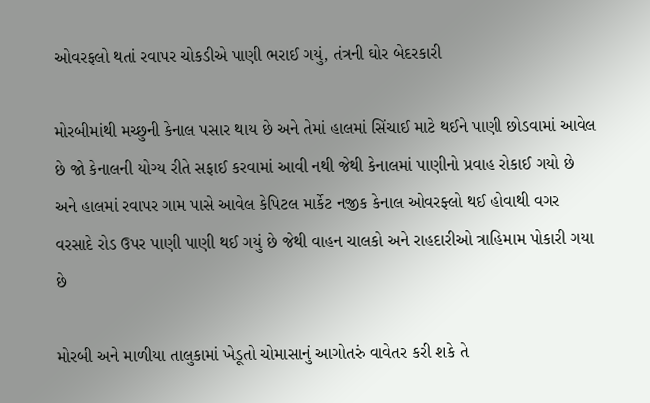ઓવરફલો થતાં રવાપર ચોકડીએ પાણી ભરાઈ ગયું, તંત્રની ઘોર બેદરકારી

મોરબીમાંથી મચ્છુની કેનાલ પસાર થાય છે અને તેમાં હાલમાં સિંચાઈ માટે થઈને પાણી છોડવામાં આવેલ છે જો કેનાલની યોગ્ય રીતે સફાઈ કરવામાં આવી નથી જેથી કેનાલમાં પાણીનો પ્રવાહ રોકાઈ ગયો છે અને હાલમાં રવાપર ગામ પાસે આવેલ કેપિટલ માર્કેટ નજીક કેનાલ ઓવરફ્લો થઈ હોવાથી વગર વરસાદે રોડ ઉપર પાણી પાણી થઈ ગયું છે જેથી વાહન ચાલકો અને રાહદારીઓ ત્રાહિમામ પોકારી ગયા છે

મોરબી અને માળીયા તાલુકામાં ખેડૂતો ચોમાસાનું આગોતરું વાવેતર કરી શકે તે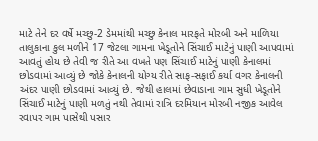માટે તેને દર વર્ષે મચ્છુ-2 ડેમમાંથી મચ્છુ કેનાલ મારફતે મોરબી અને માળિયા તાલુકાના કુલ મળીને 17 જેટલા ગામના ખેડૂતોને સિંચાઈ માટેનું પાણી આપવામાં આવતું હોય છે તેવી જ રીતે આ વખતે પણ સિંચાઈ માટેનું પાણી કેનાલમાં છોડવામાં આવ્યું છે જોકે કેનાલની યોગ્ય રીતે સાફ-સફાઈ કર્યા વગર કેનાલની અંદર પાણી છોડવામાં આવ્યું છે. જેથી હાલમાં છેવાડાના ગામ સુધી ખેડૂતોને સિંચાઈ માટેનું પાણી મળતું નથી તેવામાં રાત્રિ દરમિયાન મોરબી નજીક આવેલ રવાપર ગામ પાસેથી પસાર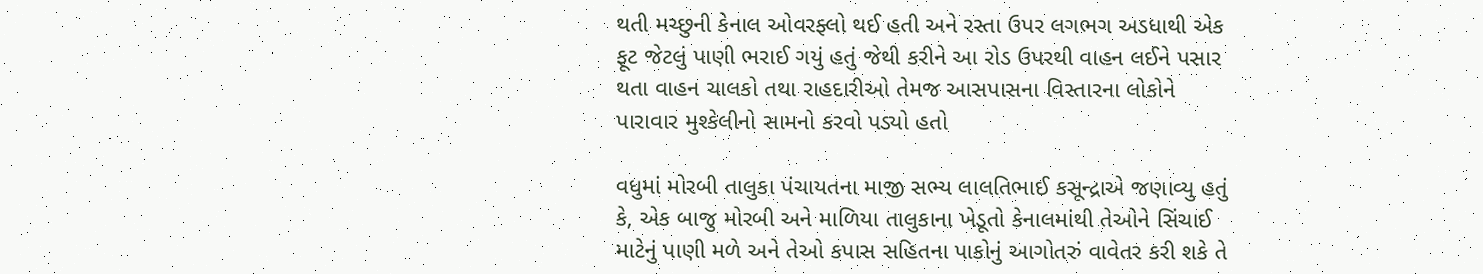થતી મચ્છુની કેનાલ ઓવરફ્લો થઈ હતી અને રસ્તા ઉપર લગભગ અડધાથી એક ફૂટ જેટલું પાણી ભરાઈ ગયું હતું જેથી કરીને આ રોડ ઉપરથી વાહન લઈને પસાર થતા વાહન ચાલકો તથા રાહદારીઓ તેમજ આસપાસના વિસ્તારના લોકોને પારાવાર મુશ્કેલીનો સામનો કરવો પડ્યો હતો

વધુમાં મોરબી તાલુકા પંચાયતના માજી સભ્ય લાલતિભાઈ કસૂન્દ્રાએ જણાવ્યુ હતું કે, એક બાજુ મોરબી અને માળિયા તાલુકાના ખેડૂતો કેનાલમાંથી તેઓને સિંચાઈ માટેનું પાણી મળે અને તેઓ કપાસ સહિતના પાકોનું આગોતરું વાવેતર કરી શકે તે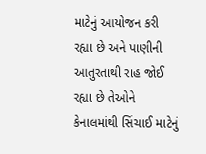માટેનું આયોજન કરી રહ્યા છે અને પાણીની આતુરતાથી રાહ જોઈ રહ્યા છે તેઓને કેનાલમાંથી સિંચાઈ માટેનું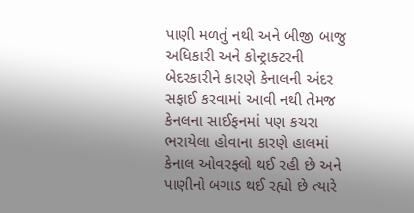પાણી મળતું નથી અને બીજી બાજુ અધિકારી અને કોન્ટ્રાક્ટરની બેદરકારીને કારણે કેનાલની અંદર સફાઈ કરવામાં આવી નથી તેમજ કેનલના સાઈફનમાં પણ કચરા ભરાયેલા હોવાના કારણે હાલમાં કેનાલ ઓવરફ્લો થઈ રહી છે અને પાણીનો બગાડ થઈ રહ્યો છે ત્યારે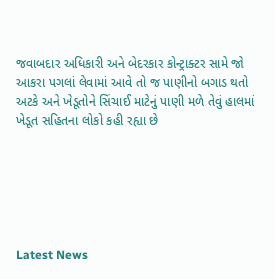જવાબદાર અધિકારી અને બેદરકાર કોન્ટ્રાક્ટર સામે જો આકરા પગલાં લેવામાં આવે તો જ પાણીનો બગાડ થતો અટકે અને ખેડૂતોને સિંચાઈ માટેનું પાણી મળે તેવું હાલમાં ખેડૂત સહિતના લોકો કહી રહ્યા છે






Latest News